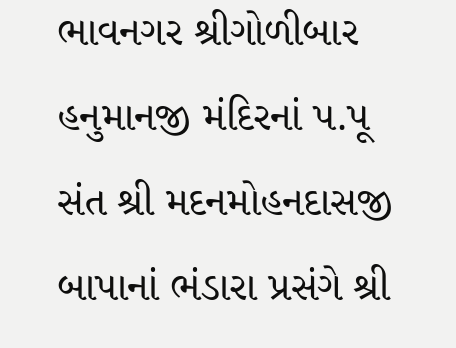ભાવનગર શ્રીગોળીબાર હનુમાનજી મંદિરનાં પ.પૂ સંત શ્રી મદનમોહનદાસજી બાપાનાં ભંડારા પ્રસંગે શ્રી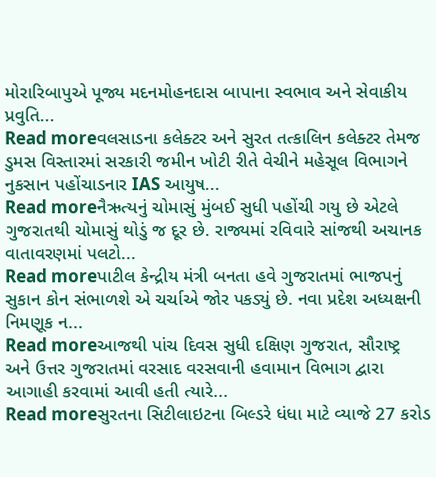મોરારિબાપુએ પૂજ્ય મદનમોહનદાસ બાપાના સ્વભાવ અને સેવાકીય પ્રવુતિ...
Read moreવલસાડના કલેક્ટર અને સુરત તત્કાલિન કલેક્ટર તેમજ ડુમસ વિસ્તારમાં સરકારી જમીન ખોટી રીતે વેચીને મહેસૂલ વિભાગને નુકસાન પહોંચાડનાર IAS આયુષ...
Read moreનૈઋત્યનું ચોમાસું મુંબઈ સુધી પહોંચી ગયુ છે એટલે ગુજરાતથી ચોમાસું થોડું જ દૂર છે. રાજ્યમાં રવિવારે સાંજથી અચાનક વાતાવરણમાં પલટો...
Read moreપાટીલ કેન્દ્રીય મંત્રી બનતા હવે ગુજરાતમાં ભાજપનું સુકાન કોન સંભાળશે એ ચર્ચાએ જોર પકડ્યું છે. નવા પ્રદેશ અધ્યક્ષની નિમણૂક ન...
Read moreઆજથી પાંચ દિવસ સુધી દક્ષિણ ગુજરાત, સૌરાષ્ટ્ર અને ઉત્તર ગુજરાતમાં વરસાદ વરસવાની હવામાન વિભાગ દ્વારા આગાહી કરવામાં આવી હતી ત્યારે...
Read moreસુરતના સિટીલાઇટના બિલ્ડરે ધંધા માટે વ્યાજે 27 કરોડ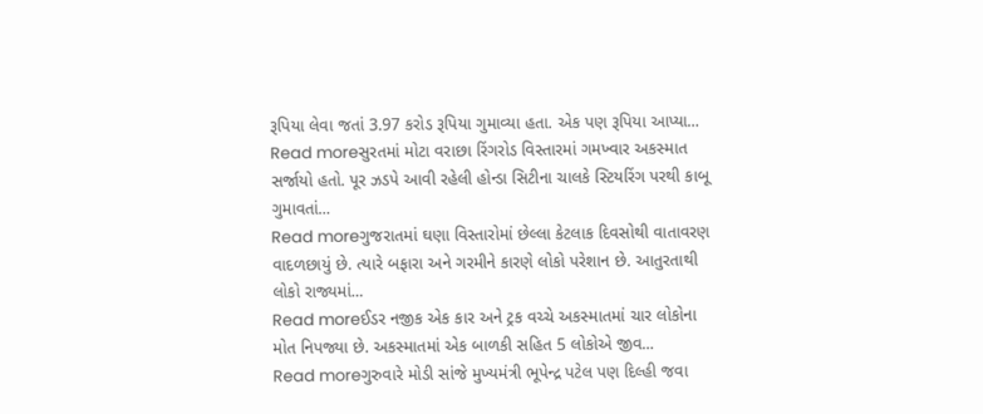રૂપિયા લેવા જતાં 3.97 કરોડ રૂપિયા ગુમાવ્યા હતા. એક પણ રૂપિયા આપ્યા...
Read moreસુરતમાં મોટા વરાછા રિંગરોડ વિસ્તારમાં ગમખ્વાર અકસ્માત સર્જાયો હતો. પૂર ઝડપે આવી રહેલી હોન્ડા સિટીના ચાલકે સ્ટિયરિંગ પરથી કાબૂ ગુમાવતાં...
Read moreગુજરાતમાં ઘણા વિસ્તારોમાં છેલ્લા કેટલાક દિવસોથી વાતાવરણ વાદળછાયું છે. ત્યારે બફારા અને ગરમીને કારણે લોકો પરેશાન છે. આતુરતાથી લોકો રાજ્યમાં...
Read moreઈડર નજીક એક કાર અને ટ્રક વચ્ચે અકસ્માતમાં ચાર લોકોના મોત નિપજ્યા છે. અકસ્માતમાં એક બાળકી સહિત 5 લોકોએ જીવ...
Read moreગુરુવારે મોડી સાંજે મુખ્યમંત્રી ભૂપેન્દ્ર પટેલ પણ દિલ્હી જવા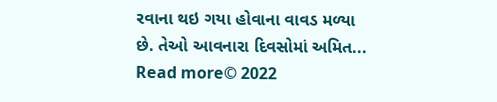રવાના થઇ ગયા હોવાના વાવડ મળ્યા છે. તેઓ આવનારા દિવસોમાં અમિત...
Read more© 2022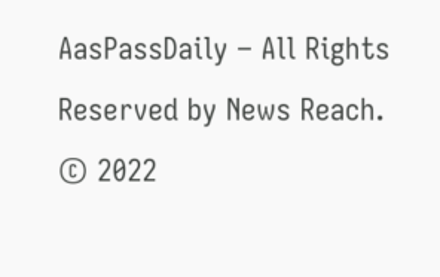AasPassDaily – All Rights Reserved by News Reach.
© 2022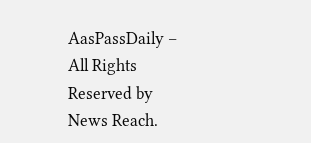AasPassDaily – All Rights Reserved by News Reach.